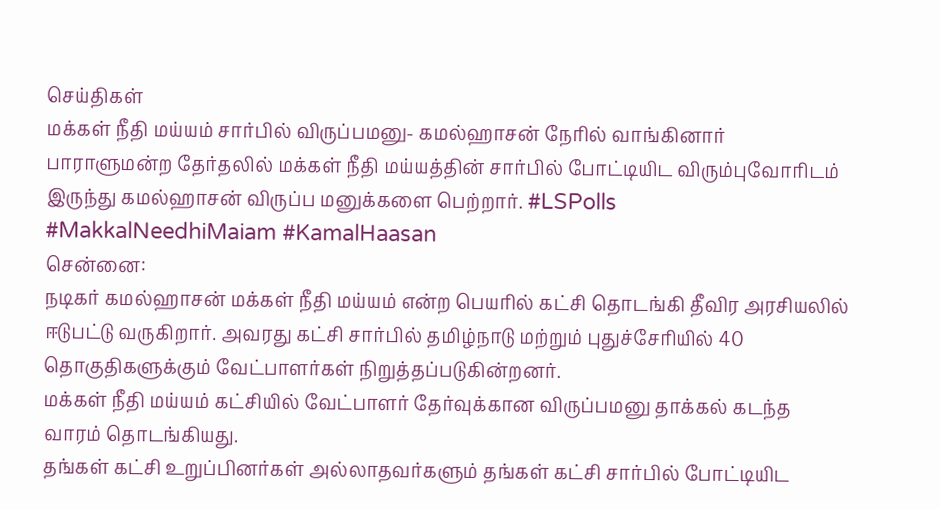செய்திகள்
மக்கள் நீதி மய்யம் சார்பில் விருப்பமனு- கமல்ஹாசன் நேரில் வாங்கினார்
பாராளுமன்ற தேர்தலில் மக்கள் நீதி மய்யத்தின் சார்பில் போட்டியிட விரும்புவோரிடம் இருந்து கமல்ஹாசன் விருப்ப மனுக்களை பெற்றார். #LSPolls #MakkalNeedhiMaiam #KamalHaasan
சென்னை:
நடிகர் கமல்ஹாசன் மக்கள் நீதி மய்யம் என்ற பெயரில் கட்சி தொடங்கி தீவிர அரசியலில் ஈடுபட்டு வருகிறார். அவரது கட்சி சார்பில் தமிழ்நாடு மற்றும் புதுச்சேரியில் 40 தொகுதிகளுக்கும் வேட்பாளர்கள் நிறுத்தப்படுகின்றனர்.
மக்கள் நீதி மய்யம் கட்சியில் வேட்பாளர் தேர்வுக்கான விருப்பமனு தாக்கல் கடந்த வாரம் தொடங்கியது.
தங்கள் கட்சி உறுப்பினர்கள் அல்லாதவர்களும் தங்கள் கட்சி சார்பில் போட்டியிட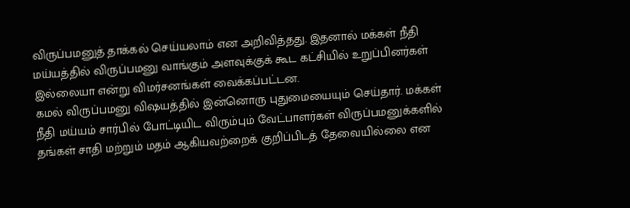விருப்பமனுத் தாக்கல் செய்யலாம் என அறிவித்தது. இதனால் மக்கள் நீதி மய்யத்தில் விருப்பமனு வாங்கும் அளவுக்குக் கூட கட்சியில் உறுப்பினர்கள் இல்லையா என்று விமர்சனங்கள் வைக்கப்பட்டன.
கமல் விருப்பமனு விஷயத்தில் இன்னொரு புதுமையையும் செய்தார். மக்கள் நீதி மய்யம் சார்பில் போட்டியிட விரும்பும் வேட்பாளர்கள் விருப்பமனுக்களில் தங்கள் சாதி மற்றும் மதம் ஆகியவற்றைக் குறிப்பிடத் தேவையில்லை என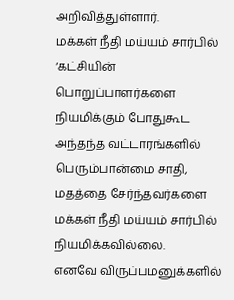அறிவித்துள்ளார்.
மக்கள் நீதி மய்யம் சார்பில் ‘கட்சியின் பொறுப்பாளர்களை நியமிக்கும் போதுகூட அந்தந்த வட்டாரங்களில் பெரும்பான்மை சாதி, மதத்தை சேர்ந்தவர்களை மக்கள் நீதி மய்யம் சார்பில் நியமிக்கவில்லை.
எனவே விருப்பமனுக்களில்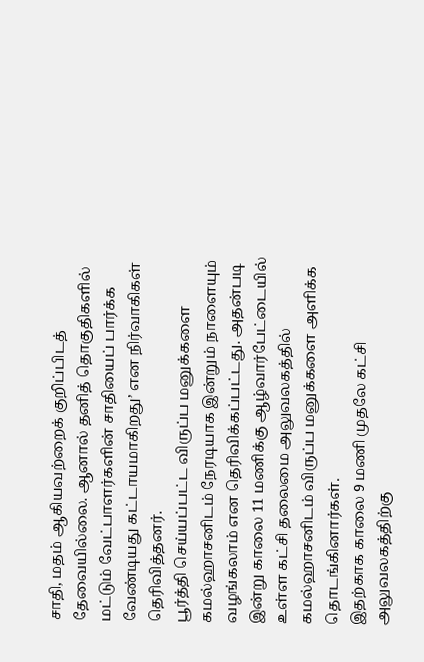சாதி, மதம் ஆகியவற்றைக் குறிப்பிடத் தேவையில்லை. ஆனால் தனித் தொகுதிகளில் மட்டும் வேட்பாளர்களின் சாதியைப் பார்க்க வேண்டியது கட்டாயமாகிறது’ என நிர்வாகிகள் தெரிவித்தனர்.
பூர்த்தி செய்யப்பட்ட விருப்ப மனுக்களை கமல்ஹாசனிடம் நேரடியாக இன்றும் நாளையும் வழங்கலாம் என தெரிவிக்கப்பட்டது. அதன்படி இன்று காலை 11 மணிக்கு ஆழ்வார்பேட்டையில் உள்ள கட்சி தலைமை அலுவலகத்தில் கமல்ஹாசனிடம் விருப்ப மனுக்களை அளிக்க தொடங்கினார்கள்.
இதற்காக காலை 9 மணி முதலே கட்சி அலுவலகத்திற்கு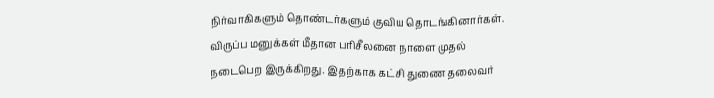நிர்வாகிகளும் தொண்டர்களும் குவிய தொடங்கினார்கள். விருப்ப மனுக்கள் மீதான பரிசீலனை நாளை முதல் நடைபெற இருக்கிறது. இதற்காக கட்சி துணை தலைவர்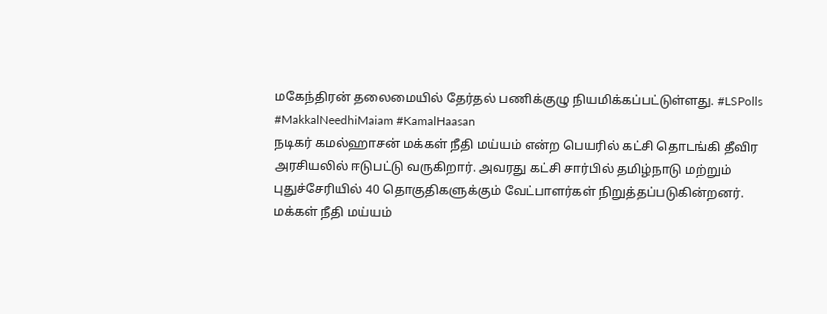மகேந்திரன் தலைமையில் தேர்தல் பணிக்குழு நியமிக்கப்பட்டுள்ளது. #LSPolls #MakkalNeedhiMaiam #KamalHaasan
நடிகர் கமல்ஹாசன் மக்கள் நீதி மய்யம் என்ற பெயரில் கட்சி தொடங்கி தீவிர அரசியலில் ஈடுபட்டு வருகிறார். அவரது கட்சி சார்பில் தமிழ்நாடு மற்றும் புதுச்சேரியில் 40 தொகுதிகளுக்கும் வேட்பாளர்கள் நிறுத்தப்படுகின்றனர்.
மக்கள் நீதி மய்யம்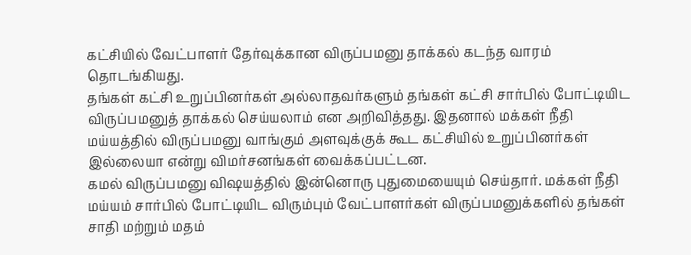கட்சியில் வேட்பாளர் தேர்வுக்கான விருப்பமனு தாக்கல் கடந்த வாரம் தொடங்கியது.
தங்கள் கட்சி உறுப்பினர்கள் அல்லாதவர்களும் தங்கள் கட்சி சார்பில் போட்டியிட விருப்பமனுத் தாக்கல் செய்யலாம் என அறிவித்தது. இதனால் மக்கள் நீதி மய்யத்தில் விருப்பமனு வாங்கும் அளவுக்குக் கூட கட்சியில் உறுப்பினர்கள் இல்லையா என்று விமர்சனங்கள் வைக்கப்பட்டன.
கமல் விருப்பமனு விஷயத்தில் இன்னொரு புதுமையையும் செய்தார். மக்கள் நீதி மய்யம் சார்பில் போட்டியிட விரும்பும் வேட்பாளர்கள் விருப்பமனுக்களில் தங்கள் சாதி மற்றும் மதம்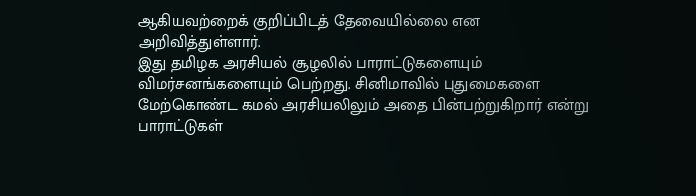ஆகியவற்றைக் குறிப்பிடத் தேவையில்லை என அறிவித்துள்ளார்.
இது தமிழக அரசியல் சூழலில் பாராட்டுகளையும் விமர்சனங்களையும் பெற்றது. சினிமாவில் புதுமைகளை மேற்கொண்ட கமல் அரசியலிலும் அதை பின்பற்றுகிறார் என்று பாராட்டுகள்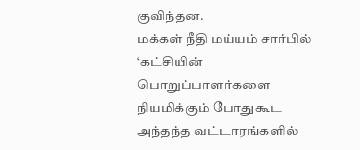குவிந்தன.
மக்கள் நீதி மய்யம் சார்பில் ‘கட்சியின் பொறுப்பாளர்களை நியமிக்கும் போதுகூட அந்தந்த வட்டாரங்களில்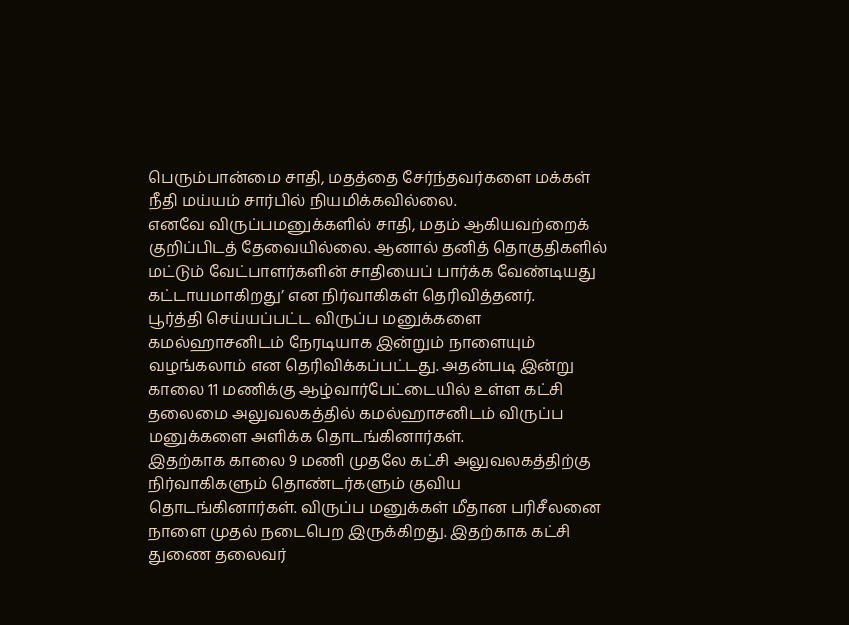பெரும்பான்மை சாதி, மதத்தை சேர்ந்தவர்களை மக்கள் நீதி மய்யம் சார்பில் நியமிக்கவில்லை.
எனவே விருப்பமனுக்களில் சாதி, மதம் ஆகியவற்றைக் குறிப்பிடத் தேவையில்லை. ஆனால் தனித் தொகுதிகளில் மட்டும் வேட்பாளர்களின் சாதியைப் பார்க்க வேண்டியது கட்டாயமாகிறது’ என நிர்வாகிகள் தெரிவித்தனர்.
பூர்த்தி செய்யப்பட்ட விருப்ப மனுக்களை கமல்ஹாசனிடம் நேரடியாக இன்றும் நாளையும் வழங்கலாம் என தெரிவிக்கப்பட்டது. அதன்படி இன்று காலை 11 மணிக்கு ஆழ்வார்பேட்டையில் உள்ள கட்சி தலைமை அலுவலகத்தில் கமல்ஹாசனிடம் விருப்ப மனுக்களை அளிக்க தொடங்கினார்கள்.
இதற்காக காலை 9 மணி முதலே கட்சி அலுவலகத்திற்கு நிர்வாகிகளும் தொண்டர்களும் குவிய தொடங்கினார்கள். விருப்ப மனுக்கள் மீதான பரிசீலனை நாளை முதல் நடைபெற இருக்கிறது. இதற்காக கட்சி துணை தலைவர்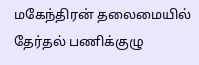மகேந்திரன் தலைமையில் தேர்தல் பணிக்குழு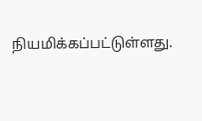நியமிக்கப்பட்டுள்ளது.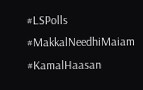#LSPolls #MakkalNeedhiMaiam #KamalHaasan